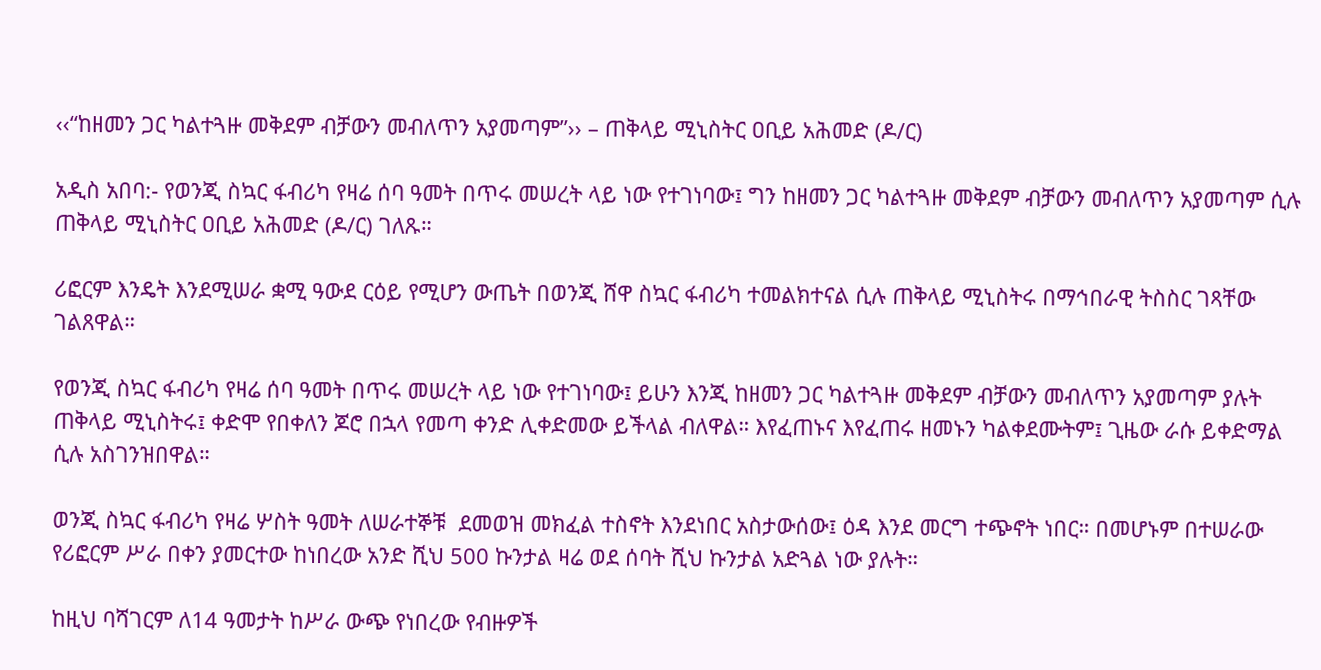‹‹“ከዘመን ጋር ካልተጓዙ መቅደም ብቻውን መብለጥን አያመጣም”›› – ጠቅላይ ሚኒስትር ዐቢይ አሕመድ (ዶ/ር)

አዲስ አበባ:- የወንጂ ስኳር ፋብሪካ የዛሬ ሰባ ዓመት በጥሩ መሠረት ላይ ነው የተገነባው፤ ግን ከዘመን ጋር ካልተጓዙ መቅደም ብቻውን መብለጥን አያመጣም ሲሉ ጠቅላይ ሚኒስትር ዐቢይ አሕመድ (ዶ/ር) ገለጹ።

ሪፎርም እንዴት እንደሚሠራ ቋሚ ዓውደ ርዕይ የሚሆን ውጤት በወንጂ ሸዋ ስኳር ፋብሪካ ተመልክተናል ሲሉ ጠቅላይ ሚኒስትሩ በማኅበራዊ ትስስር ገጻቸው ገልጸዋል።

የወንጂ ስኳር ፋብሪካ የዛሬ ሰባ ዓመት በጥሩ መሠረት ላይ ነው የተገነባው፤ ይሁን እንጂ ከዘመን ጋር ካልተጓዙ መቅደም ብቻውን መብለጥን አያመጣም ያሉት ጠቅላይ ሚኒስትሩ፤ ቀድሞ የበቀለን ጆሮ በኋላ የመጣ ቀንድ ሊቀድመው ይችላል ብለዋል። እየፈጠኑና እየፈጠሩ ዘመኑን ካልቀደሙትም፤ ጊዜው ራሱ ይቀድማል ሲሉ አስገንዝበዋል።

ወንጂ ስኳር ፋብሪካ የዛሬ ሦስት ዓመት ለሠራተኞቹ  ደመወዝ መክፈል ተስኖት እንደነበር አስታውሰው፤ ዕዳ እንደ መርግ ተጭኖት ነበር። በመሆኑም በተሠራው የሪፎርም ሥራ በቀን ያመርተው ከነበረው አንድ ሺህ 500 ኩንታል ዛሬ ወደ ሰባት ሺህ ኩንታል አድጓል ነው ያሉት።

ከዚህ ባሻገርም ለ14 ዓመታት ከሥራ ውጭ የነበረው የብዙዎች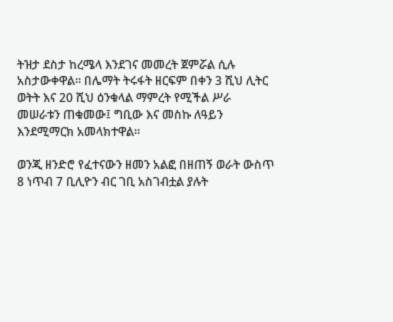ትዝታ ደስታ ከረሜላ እንደገና መመረት ጀምሯል ሲሉ አስታውቀዋል። በሌማት ትሩፋት ዘርፍም በቀን 3 ሺህ ሊትር ወትት እና 20 ሺህ ዕንቁላል ማምረት የሚችል ሥራ መሠራቱን ጠቁመው፤ ግቢው እና መስኩ ለዓይን እንደሚማርክ አመላክተዋል።

ወንጂ ዘንድሮ የፈተናውን ዘመን አልፎ በዘጠኝ ወራት ውስጥ 8 ነጥብ 7 ቢሊዮን ብር ገቢ አስገብቷል ያሉት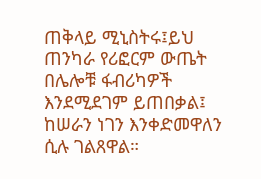ጠቅላይ ሚኒስትሩ፤ይህ ጠንካራ የሪፎርም ውጤት በሌሎቹ ፋብሪካዎች እንደሚደገም ይጠበቃል፤ ከሠራን ነገን እንቀድመዋለን ሲሉ ገልጸዋል።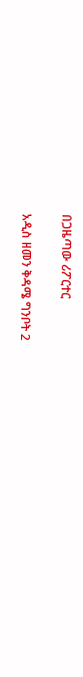በጋዜጣው ሪፖርተር

አዲስ ዘመን ቅዳሜ ግንቦት 2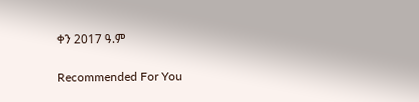ቀን 2017 ዓ.ም

Recommended For You